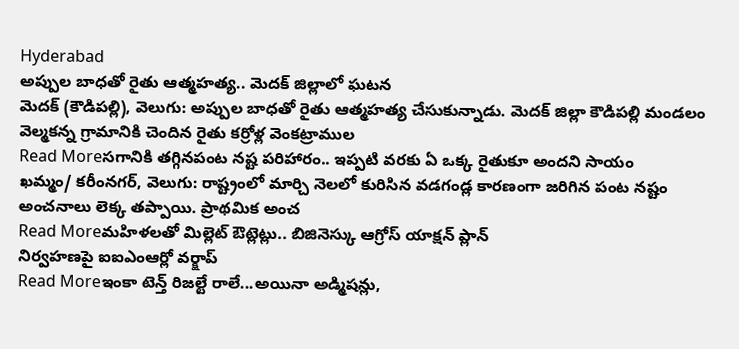Hyderabad
అప్పుల బాధతో రైతు ఆత్మహత్య.. మెదక్ జిల్లాలో ఘటన
మెదక్ (కౌడిపల్లి), వెలుగు: అప్పుల బాధతో రైతు ఆత్మహత్య చేసుకున్నాడు. మెదక్ జిల్లా కౌడిపల్లి మండలం వెల్మకన్న గ్రామానికి చెందిన రైతు కర్రోళ్ల వెంకట్రాముల
Read Moreసగానికి తగ్గినపంట నష్ట పరిహారం.. ఇప్పటి వరకు ఏ ఒక్క రైతుకూ అందని సాయం
ఖమ్మం/ కరీంనగర్, వెలుగు: రాష్ట్రంలో మార్చి నెలలో కురిసిన వడగండ్ల కారణంగా జరిగిన పంట నష్టం అంచనాలు లెక్క తప్పాయి. ప్రాథమిక అంచ
Read Moreమహిళలతో మిల్లెట్ ఔట్లెట్లు.. బిజినెస్కు ఆగ్రోస్ యాక్షన్ ప్లాన్
నిర్వహణపై ఐఐఎంఆర్లో వర్క్షాప్
Read Moreఇంకా టెన్త్ రిజల్టే రాలే...అయినా అడ్మిషన్లు,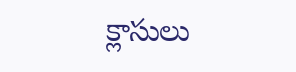క్లాసులు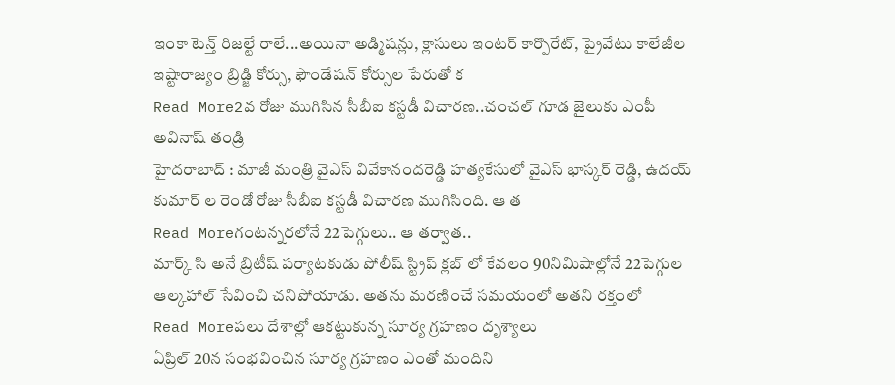ఇంకా టెన్త్ రిజల్టే రాలే...అయినా అడ్మిషన్లు, క్లాసులు ఇంటర్ కార్పొరేట్, ప్రైవేటు కాలేజీల ఇష్టారాజ్యం బ్రిడ్జి కోర్సు, ఫౌండేషన్ కోర్సుల పేరుతో క
Read More2వ రోజు ముగిసిన సీబీఐ కస్టడీ విచారణ..చంచల్ గూడ జైలుకు ఎంపీ అవినాష్ తండ్రి
హైదరాబాద్ : మాజీ మంత్రి వైఎస్ వివేకానందరెడ్డి హత్యకేసులో వైఎస్ భాస్కర్ రెడ్డి, ఉదయ్ కుమార్ ల రెండో రోజు సీబీఐ కస్టడీ విచారణ ముగిసింది. ఆ త
Read Moreగంటన్నరలోనే 22పెగ్గులు.. ఆ తర్వాత..
మార్క్ సి అనే బ్రిటీష్ పర్యాటకుడు పోలీష్ స్ట్రిప్ క్లబ్ లో కేవలం 90నిమిషాల్లోనే 22పెగ్గుల ఆల్కహాల్ సేవించి చనిపోయాడు. అతను మరణించే సమయంలో అతని రక్తంలో
Read Moreపలు దేశాల్లో ఆకట్టుకున్న సూర్య గ్రహణం దృశ్యాలు
ఏప్రిల్ 20న సంభవించిన సూర్య గ్రహణం ఎంతో మందిని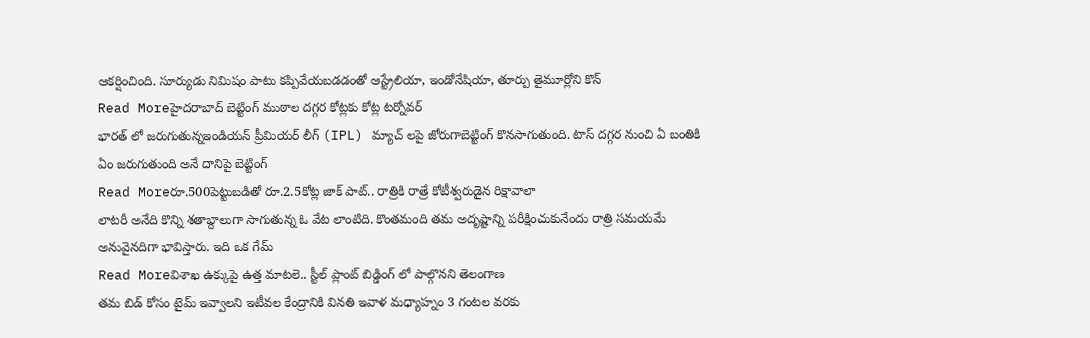ఆకర్షించింది. సూర్యుడు నిమిషం పాటు కప్పివేయబడడంతో ఆస్ట్రేలియా, ఇండోనేషియా, తూర్పు తైమూర్లోని కొన్
Read Moreహైదరాబాద్ బెట్టింగ్ ముఠాల దగ్గర కోట్లకు కోట్ల టర్నోవర్
భారత్ లో జరుగుతున్నఇండియన్ ప్రీమియర్ లీగ్ (IPL) మ్యాచ్ లపై జోరుగాబెట్టింగ్ కొనసాగుతుంది. టాస్ దగ్గర నుంచి ఏ బంతికి ఏం జరుగుతుంది అనే దానిపై బెట్టింగ్
Read Moreరూ.500పెట్టుబడితో రూ.2.5కోట్ల జాక్ పాట్.. రాత్రికి రాత్రే కోటీశ్వరుడైన రిక్షావాలా
లాటరీ అనేది కొన్ని శతాబ్దాలుగా సాగుతున్న ఓ వేట లాంటిది. కొంతమంది తమ అదృష్టాన్ని పరీక్షించుకునేందు రాత్రి సమయమే అనువైనదిగా భావిస్తారు. ఇది ఒక గేమ్
Read Moreవిశాఖ ఉక్కుపై ఉత్త మాటలె.. స్టీల్ ప్లాంట్ బిడ్డింగ్ లో పాల్గొనని తెలంగాణ
తమ బిడ్ కోసం టైమ్ ఇవ్వాలని ఇటీవల కేంద్రానికి వినతి ఇవాళ మధ్యాహ్నం 3 గంటల వరకు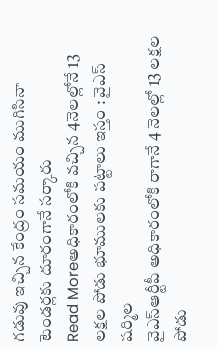గడువు ఇచ్చిన కేంద్రం సమయం ముగిసినా టెండర్లకు దూరంగానే సర్కారు
Read Moreఅధికారంలోకి వచ్చిన 4నెలల్లోనే 13 లక్షల పోడు భూములకు పట్టాలు ఇస్తం : వైఎస్ షర్మిల
వైఎస్ఆర్టీపీ అధికారంలోకి రాగానే 4 నెలల్లో 13 లక్షల పోడు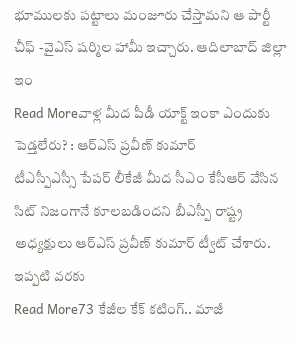భూములకు పట్టాలు మంజూరు చేస్తామని ఆ పార్టీ చీఫ్ -వైఎస్ షర్మిల హామీ ఇచ్చారు. ఆదిలాబాద్ జిల్లా ఇం
Read Moreవాళ్ల మీద పీడీ యాక్ట్ ఇంకా ఎందుకు పెడ్తలేరు? : ఆర్ఎస్ ప్రవీణ్ కుమార్
టీఎస్పీఎస్సీ పేపర్ లీకేజీ మీద సీఎం కేసీఆర్ వేసిన సిట్ నిజంగానే కూలబడిందని బీఎస్పీ రాష్ట్ర అధ్యక్షులు ఆర్ఎస్ ప్రవీణ్ కుమార్ ట్వీట్ చేశారు. ఇప్పటి వరకు
Read More73 కేజీల కేక్ కటింగ్.. మాజీ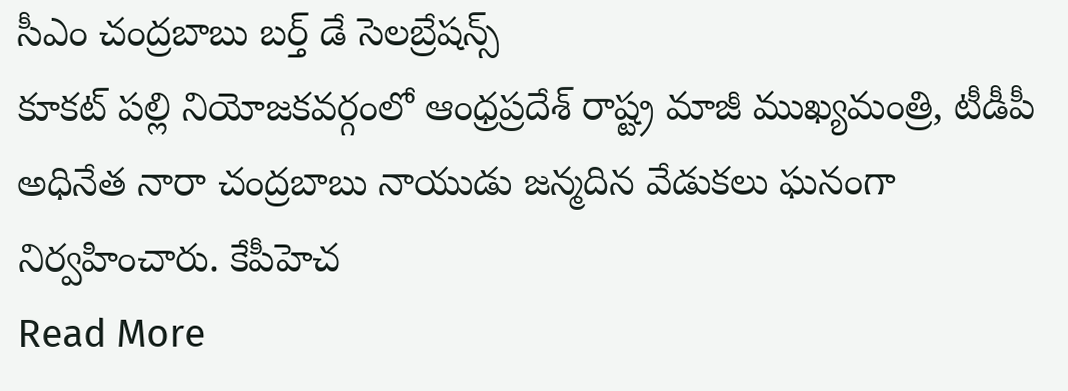సీఎం చంద్రబాబు బర్త్ డే సెలబ్రేషన్స్
కూకట్ పల్లి నియోజకవర్గంలో ఆంధ్రప్రదేశ్ రాష్ట్ర మాజీ ముఖ్యమంత్రి, టీడీపీ అధినేత నారా చంద్రబాబు నాయుడు జన్మదిన వేడుకలు ఘనంగా నిర్వహించారు. కేపీహెచ
Read More